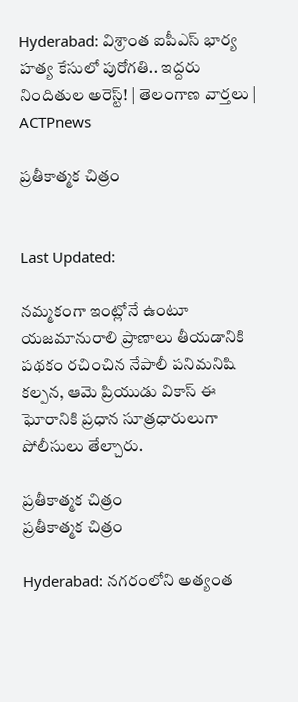Hyderabad: విశ్రాంత ఐపీఎస్ భార్య హత్య కేసులో పురోగతి.. ఇద్దరు నిందితుల అరెస్ట్! | తెలంగాణ వార్తలు | ACTPnews

ప్రతీకాత్మక చిత్రం


Last Updated:

నమ్మకంగా ఇంట్లోనే ఉంటూ యజమానురాలి ప్రాణాలు తీయడానికి పథకం రచించిన నేపాలీ పనిమనిషి కల్పన, ఆమె ప్రియుడు వికాస్ ఈ ఘోరానికి ప్రధాన సూత్రధారులుగా పోలీసులు తేల్చారు.

ప్రతీకాత్మక చిత్రం
ప్రతీకాత్మక చిత్రం

Hyderabad: నగరంలోని అత్యంత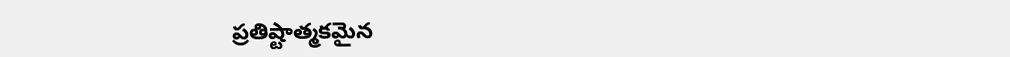ప్రతిష్టాత్మకమైన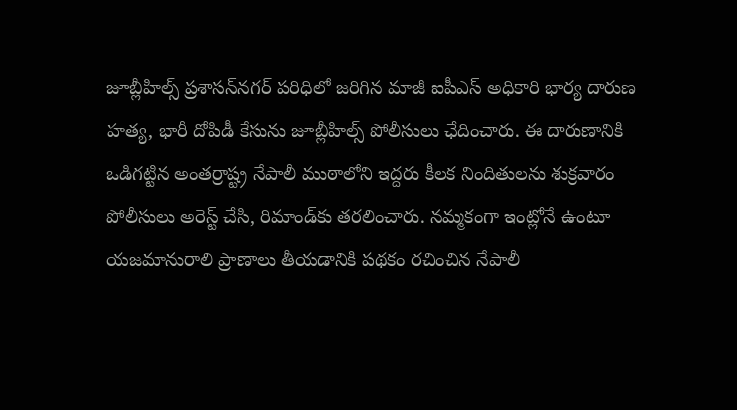జూబ్లీహిల్స్ ప్రశాసన్‌నగర్ పరిధిలో జరిగిన మాజీ ఐపీఎస్ అధికారి భార్య దారుణ హత్య, భారీ దోపిడీ కేసును జూబ్లీహిల్స్ పోలీసులు ఛేదించారు. ఈ దారుణానికి ఒడిగట్టిన అంతర్రాష్ట్ర నేపాలీ ముఠాలోని ఇద్దరు కీలక నిందితులను శుక్రవారం పోలీసులు అరెస్ట్ చేసి, రిమాండ్‌కు తరలించారు. నమ్మకంగా ఇంట్లోనే ఉంటూ యజమానురాలి ప్రాణాలు తీయడానికి పథకం రచించిన నేపాలీ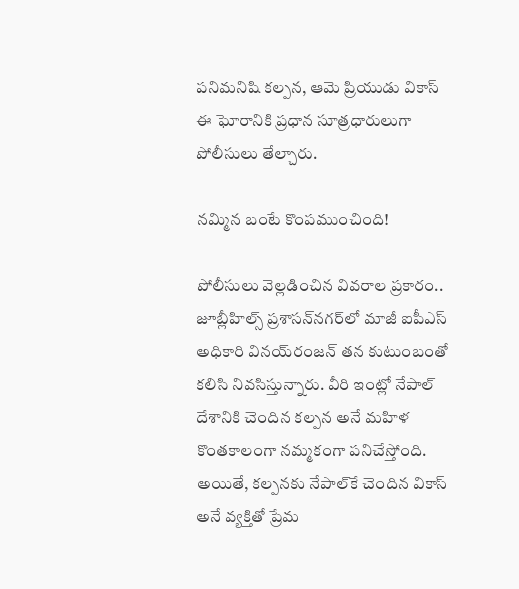పనిమనిషి కల్పన, ఆమె ప్రియుడు వికాస్ ఈ ఘోరానికి ప్రధాన సూత్రధారులుగా పోలీసులు తేల్చారు.

నమ్మిన బంటే కొంపముంచింది!

పోలీసులు వెల్లడించిన వివరాల ప్రకారం.. జూబ్లీహిల్స్ ప్రశాసన్‌నగర్‌లో మాజీ ఐపీఎస్ అధికారి వినయ్‌రంజన్ తన కుటుంబంతో కలిసి నివసిస్తున్నారు. వీరి ఇంట్లో నేపాల్ దేశానికి చెందిన కల్పన అనే మహిళ కొంతకాలంగా నమ్మకంగా పనిచేస్తోంది. అయితే, కల్పనకు నేపాల్‌కే చెందిన వికాస్ అనే వ్యక్తితో ప్రేమ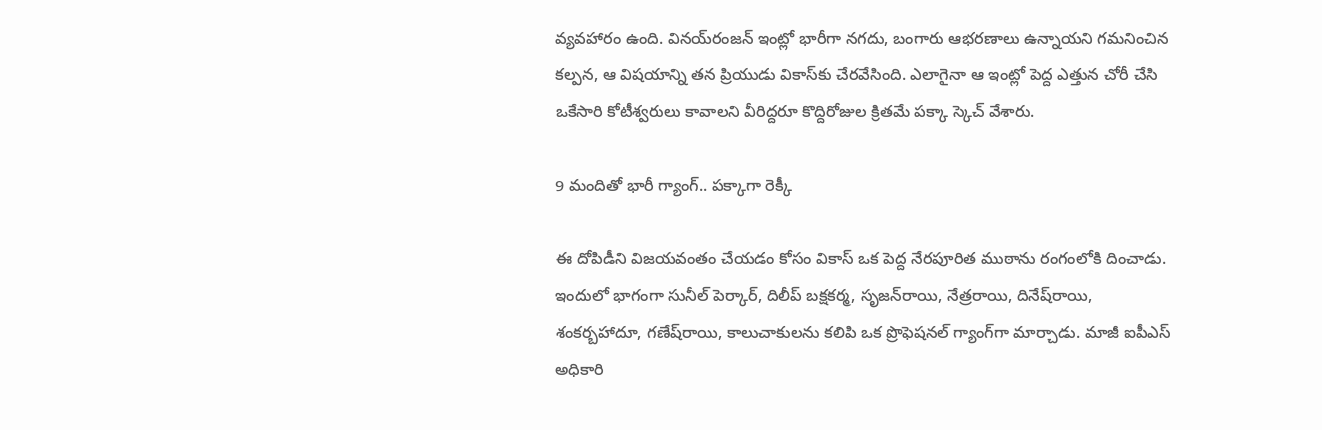వ్యవహారం ఉంది. వినయ్‌రంజన్ ఇంట్లో భారీగా నగదు, బంగారు ఆభరణాలు ఉన్నాయని గమనించిన కల్పన, ఆ విషయాన్ని తన ప్రియుడు వికాస్‌కు చేరవేసింది. ఎలాగైనా ఆ ఇంట్లో పెద్ద ఎత్తున చోరీ చేసి ఒకేసారి కోటీశ్వరులు కావాలని వీరిద్దరూ కొద్దిరోజుల క్రితమే పక్కా స్కెచ్ వేశారు.

9 మందితో భారీ గ్యాంగ్.. పక్కాగా రెక్కీ

ఈ దోపిడీని విజయవంతం చేయడం కోసం వికాస్ ఒక పెద్ద నేరపూరిత ముఠాను రంగంలోకి దించాడు. ఇందులో భాగంగా సునీల్ పెర్కార్, దిలీప్ బక్షకర్మ, సృజన్‌రాయి, నేత్రరాయి, దినేష్‌రాయి, శంకర్బహాదూ, గణేష్‌రాయి, కాలుచాకులను కలిపి ఒక ప్రొఫెషనల్ గ్యాంగ్‌గా మార్చాడు. మాజీ ఐపీఎస్ అధికారి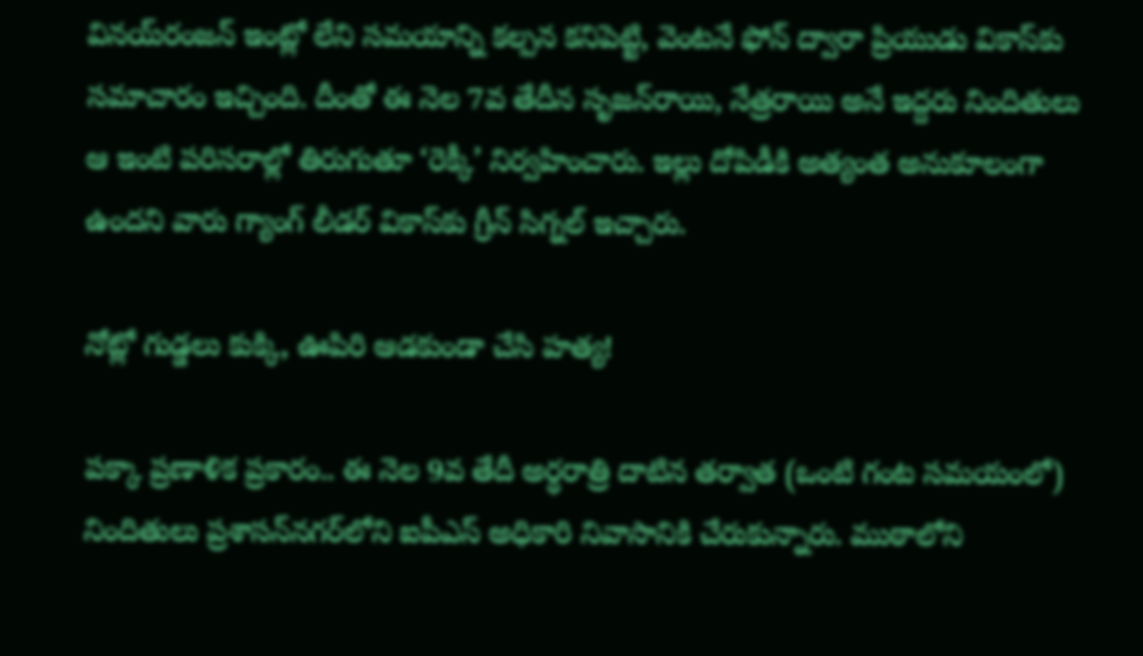వినయ్‌రంజన్ ఇంట్లో లేని సమయాన్ని కల్పన కనిపెట్టి, వెంటనే ఫోన్ ద్వారా ప్రియుడు వికాస్‌కు సమాచారం ఇచ్చింది. దీంతో ఈ నెల 7వ తేదీన సృజన్‌రాయి, నేత్రరాయి అనే ఇద్దరు నిందితులు ఆ ఇంటి పరిసరాల్లో తిరుగుతూ ‘రెక్కీ’ నిర్వహించారు. ఇల్లు దోపిడీకి అత్యంత అనుకూలంగా ఉందని వారు గ్యాంగ్ లీడర్ వికాస్‌కు గ్రీన్ సిగ్నల్ ఇచ్చారు.

నోట్లో గుడ్డలు కుక్కి, ఊపిరి ఆడకుండా చేసి హత్య!

పక్కా ప్రణాళిక ప్రకారం.. ఈ నెల 9వ తేదీ అర్ధరాత్రి దాటిన తర్వాత (ఒంటి గంట సమయంలో) నిందితులు ప్రశాసన్‌నగర్‌లోని ఐపీఎస్ అధికారి నివాసానికి చేరుకున్నారు. ముఠాలోని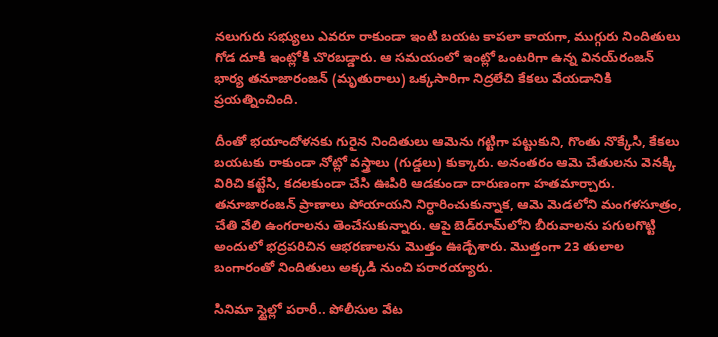నలుగురు సభ్యులు ఎవరూ రాకుండా ఇంటి బయట కాపలా కాయగా, ముగ్గురు నిందితులు గోడ దూకి ఇంట్లోకి చొరబడ్డారు. ఆ సమయంలో ఇంట్లో ఒంటరిగా ఉన్న వినయ్‌రంజన్ భార్య తనూజారంజన్ (మృతురాలు) ఒక్కసారిగా నిద్రలేచి కేకలు వేయడానికి ప్రయత్నించింది.

దీంతో భయాందోళనకు గురైన నిందితులు ఆమెను గట్టిగా పట్టుకుని, గొంతు నొక్కేసి, కేకలు బయటకు రాకుండా నోట్లో వస్త్రాలు (గుడ్డలు) కుక్కారు. అనంతరం ఆమె చేతులను వెనక్కి విరిచి కట్టేసి, కదలకుండా చేసి ఊపిరి ఆడకుండా దారుణంగా హతమార్చారు. తనూజారంజన్ ప్రాణాలు పోయాయని నిర్ధారించుకున్నాక, ఆమె మెడలోని మంగళసూత్రం, చేతి వేలి ఉంగరాలను తెంచేసుకున్నారు. ఆపై బెడ్‌రూమ్‌లోని బీరువాలను పగులగొట్టి అందులో భద్రపరిచిన ఆభరణాలను మొత్తం ఊడ్చేశారు. మొత్తంగా 23 తులాల బంగారంతో నిందితులు అక్కడి నుంచి పరారయ్యారు.

సినిమా స్టైల్లో పరారీ.. పోలీసుల వేట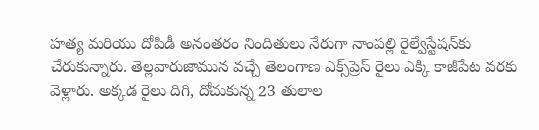హత్య మరియు దోపిడీ అనంతరం నిందితులు నేరుగా నాంపల్లి రైల్వేస్టేషన్‌కు చేరుకున్నారు. తెల్లవారుజామున వచ్చే తెలంగాణ ఎక్స్‌ప్రెస్ రైలు ఎక్కి కాజీపేట వరకు వెళ్లారు. అక్కడ రైలు దిగి, దోచుకున్న 23 తులాల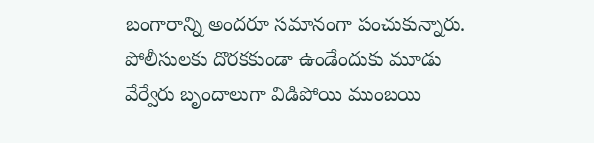బంగారాన్ని అందరూ సమానంగా పంచుకున్నారు. పోలీసులకు దొరకకుండా ఉండేందుకు మూడు వేర్వేరు బృందాలుగా విడిపోయి ముంబయి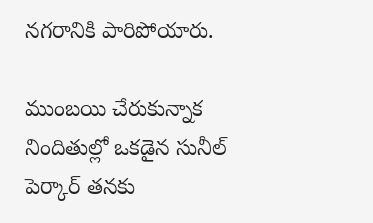నగరానికి పారిపోయారు.

ముంబయి చేరుకున్నాక నిందితుల్లో ఒకడైన సునీల్ పెర్కార్ తనకు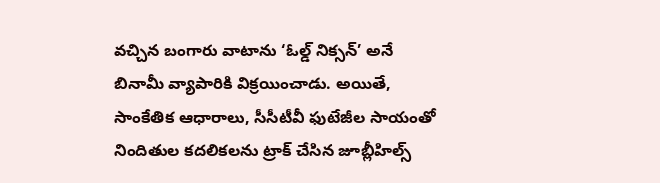వచ్చిన బంగారు వాటాను ‘ఓల్డ్ నిక్సన్’ అనే బినామీ వ్యాపారికి విక్రయించాడు. అయితే, సాంకేతిక ఆధారాలు, సీసీటీవీ ఫుటేజీల సాయంతో నిందితుల కదలికలను ట్రాక్ చేసిన జూబ్లీహిల్స్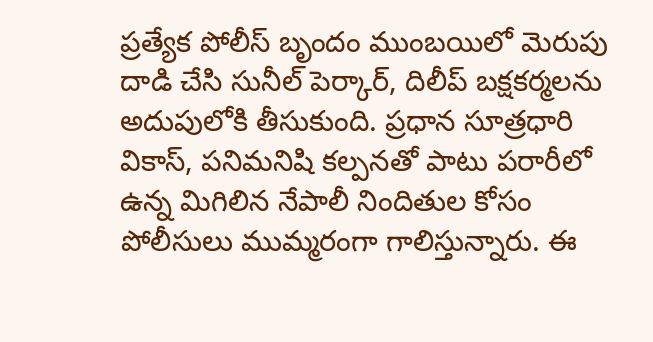ప్రత్యేక పోలీస్ బృందం ముంబయిలో మెరుపు దాడి చేసి సునీల్ పెర్కార్, దిలీప్ బక్షకర్మలను అదుపులోకి తీసుకుంది. ప్రధాన సూత్రధారి వికాస్, పనిమనిషి కల్పనతో పాటు పరారీలో ఉన్న మిగిలిన నేపాలీ నిందితుల కోసం పోలీసులు ముమ్మరంగా గాలిస్తున్నారు. ఈ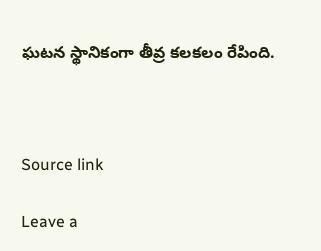ఘటన స్థానికంగా తీవ్ర కలకలం రేపింది.



Source link

Leave a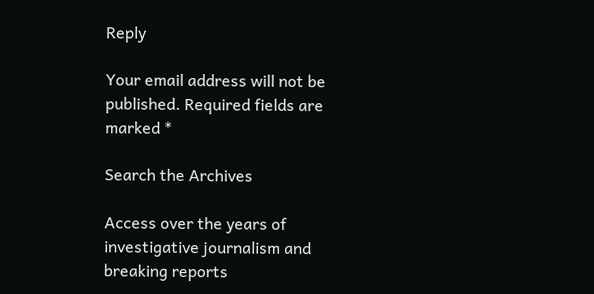Reply

Your email address will not be published. Required fields are marked *

Search the Archives

Access over the years of investigative journalism and breaking reports